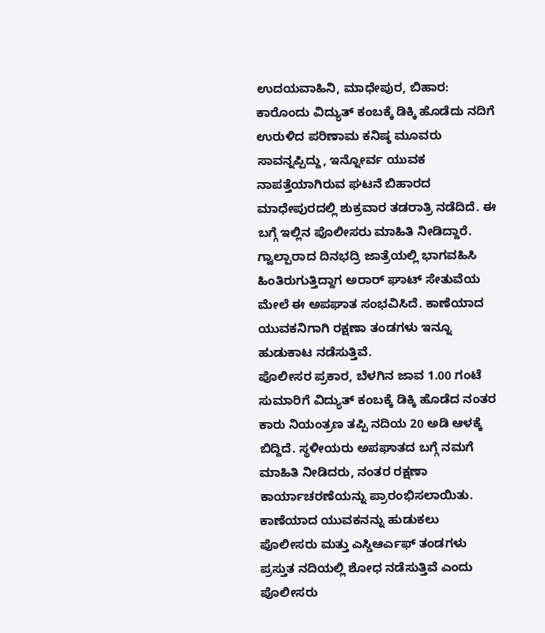ಉದಯವಾಹಿನಿ, ಮಾಧೇಪುರ, ಬಿಹಾರ: ಕಾರೊಂದು ವಿದ್ಯುತ್ ಕಂಬಕ್ಕೆ ಡಿಕ್ಕಿ ಹೊಡೆದು ನದಿಗೆ ಉರುಳಿದ ಪರಿಣಾಮ ಕನಿಷ್ಠ ಮೂವರು ಸಾವನ್ನಪ್ಪಿದ್ದು, ಇನ್ನೋರ್ವ ಯುವಕ ನಾಪತ್ತೆಯಾಗಿರುವ ಘಟನೆ ಬಿಹಾರದ ಮಾಧೇಪುರದಲ್ಲಿ ಶುಕ್ರವಾರ ತಡರಾತ್ರಿ ನಡೆದಿದೆ. ಈ ಬಗ್ಗೆ ಇಲ್ಲಿನ ಪೊಲೀಸರು ಮಾಹಿತಿ ನೀಡಿದ್ದಾರೆ. ಗ್ವಾಲ್ಪಾರಾದ ದಿನಭದ್ರಿ ಜಾತ್ರೆಯಲ್ಲಿ ಭಾಗವಹಿಸಿ ಹಿಂತಿರುಗುತ್ತಿದ್ದಾಗ ಅರಾರ್ ಘಾಟ್ ಸೇತುವೆಯ ಮೇಲೆ ಈ ಅಪಘಾತ ಸಂಭವಿಸಿದೆ. ಕಾಣೆಯಾದ ಯುವಕನಿಗಾಗಿ ರಕ್ಷಣಾ ತಂಡಗಳು ಇನ್ನೂ ಹುಡುಕಾಟ ನಡೆಸುತ್ತಿವೆ.
ಪೊಲೀಸರ ಪ್ರಕಾರ, ಬೆಳಗಿನ ಜಾವ 1.00 ಗಂಟೆ ಸುಮಾರಿಗೆ ವಿದ್ಯುತ್ ಕಂಬಕ್ಕೆ ಡಿಕ್ಕಿ ಹೊಡೆದ ನಂತರ ಕಾರು ನಿಯಂತ್ರಣ ತಪ್ಪಿ ನದಿಯ 20 ಅಡಿ ಆಳಕ್ಕೆ ಬಿದ್ದಿದೆ. ಸ್ಥಳೀಯರು ಅಪಘಾತದ ಬಗ್ಗೆ ನಮಗೆ ಮಾಹಿತಿ ನೀಡಿದರು, ನಂತರ ರಕ್ಷಣಾ ಕಾರ್ಯಾಚರಣೆಯನ್ನು ಪ್ರಾರಂಭಿಸಲಾಯಿತು. ಕಾಣೆಯಾದ ಯುವಕನನ್ನು ಹುಡುಕಲು ಪೊಲೀಸರು ಮತ್ತು ಎಸ್ಡಿಆರ್ಎಫ್ ತಂಡಗಳು ಪ್ರಸ್ತುತ ನದಿಯಲ್ಲಿ ಶೋಧ ನಡೆಸುತ್ತಿವೆ ಎಂದು ಪೊಲೀಸರು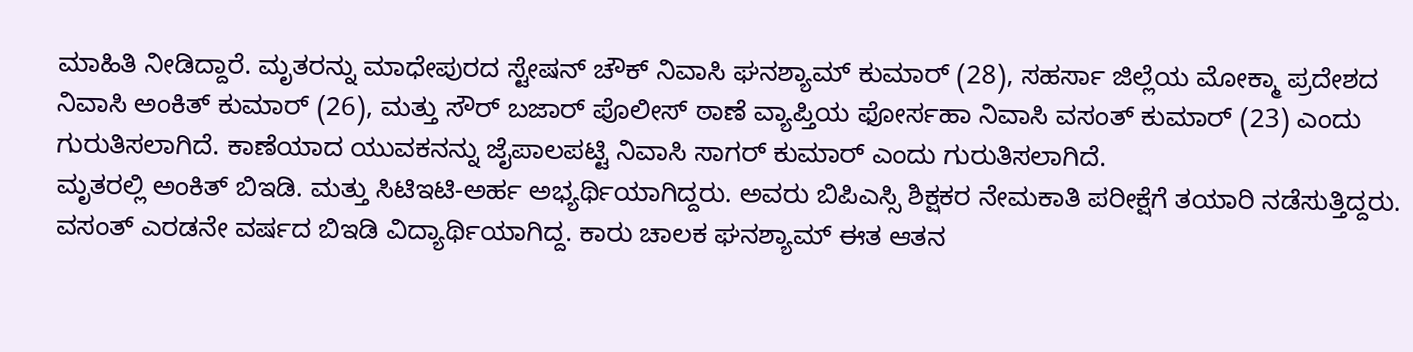ಮಾಹಿತಿ ನೀಡಿದ್ದಾರೆ. ಮೃತರನ್ನು ಮಾಧೇಪುರದ ಸ್ಟೇಷನ್ ಚೌಕ್ ನಿವಾಸಿ ಘನಶ್ಯಾಮ್ ಕುಮಾರ್ (28), ಸಹರ್ಸಾ ಜಿಲ್ಲೆಯ ಮೋಕ್ಮಾ ಪ್ರದೇಶದ ನಿವಾಸಿ ಅಂಕಿತ್ ಕುಮಾರ್ (26), ಮತ್ತು ಸೌರ್ ಬಜಾರ್ ಪೊಲೀಸ್ ಠಾಣೆ ವ್ಯಾಪ್ತಿಯ ಫೋರ್ಸಹಾ ನಿವಾಸಿ ವಸಂತ್ ಕುಮಾರ್ (23) ಎಂದು ಗುರುತಿಸಲಾಗಿದೆ. ಕಾಣೆಯಾದ ಯುವಕನನ್ನು ಜೈಪಾಲಪಟ್ಟಿ ನಿವಾಸಿ ಸಾಗರ್ ಕುಮಾರ್ ಎಂದು ಗುರುತಿಸಲಾಗಿದೆ.
ಮೃತರಲ್ಲಿ ಅಂಕಿತ್ ಬಿಇಡಿ. ಮತ್ತು ಸಿಟಿಇಟಿ-ಅರ್ಹ ಅಭ್ಯರ್ಥಿಯಾಗಿದ್ದರು. ಅವರು ಬಿಪಿಎಸ್ಸಿ ಶಿಕ್ಷಕರ ನೇಮಕಾತಿ ಪರೀಕ್ಷೆಗೆ ತಯಾರಿ ನಡೆಸುತ್ತಿದ್ದರು. ವಸಂತ್ ಎರಡನೇ ವರ್ಷದ ಬಿಇಡಿ ವಿದ್ಯಾರ್ಥಿಯಾಗಿದ್ದ. ಕಾರು ಚಾಲಕ ಘನಶ್ಯಾಮ್ ಈತ ಆತನ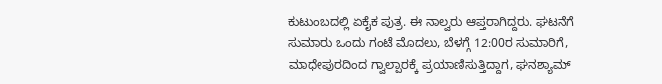ಕುಟುಂಬದಲ್ಲಿ ಏಕೈಕ ಪುತ್ರ. ಈ ನಾಲ್ವರು ಆಪ್ತರಾಗಿದ್ದರು. ಘಟನೆಗೆ ಸುಮಾರು ಒಂದು ಗಂಟೆ ಮೊದಲು, ಬೆಳಗ್ಗೆ 12:00ರ ಸುಮಾರಿಗೆ, ಮಾಧೇಪುರದಿಂದ ಗ್ವಾಲ್ಪಾರಕ್ಕೆ ಪ್ರಯಾಣಿಸುತ್ತಿದ್ದಾಗ, ಘನಶ್ಯಾಮ್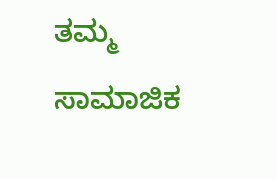ತಮ್ಮ ಸಾಮಾಜಿಕ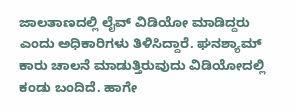ಜಾಲತಾಣದಲ್ಲಿ ಲೈವ್ ವಿಡಿಯೋ ಮಾಡಿದ್ದರು ಎಂದು ಅಧಿಕಾರಿಗಳು ತಿಳಿಸಿದ್ದಾರೆ. ಘನಶ್ಯಾಮ್ ಕಾರು ಚಾಲನೆ ಮಾಡುತ್ತಿರುವುದು ವಿಡಿಯೋದಲ್ಲಿ ಕಂಡು ಬಂದಿದೆ. ಹಾಗೇ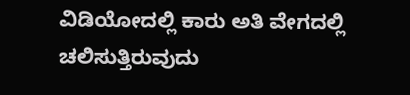ವಿಡಿಯೋದಲ್ಲಿ ಕಾರು ಅತಿ ವೇಗದಲ್ಲಿ ಚಲಿಸುತ್ತಿರುವುದು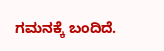ಗಮನಕ್ಕೆ ಬಂದಿದೆ.